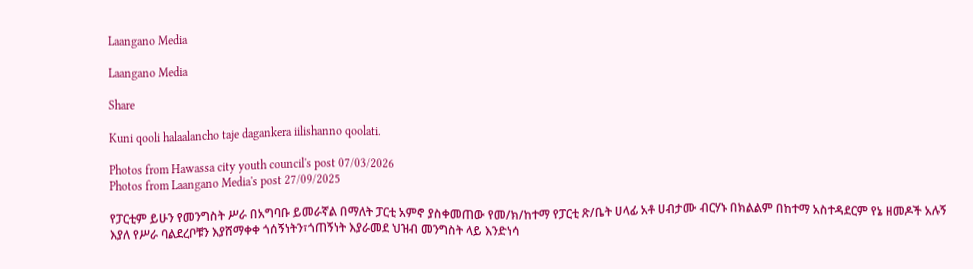Laangano Media

Laangano Media

Share

Kuni qooli halaalancho taje dagankera iilishanno qoolati.

Photos from Hawassa city youth council's post 07/03/2026
Photos from Laangano Media's post 27/09/2025

የፓርቲም ይሁን የመንግስት ሥራ በአግባቡ ይመራኛል በማለት ፓርቲ አምኖ ያስቀመጠው የመ/ክ/ከተማ የፓርቲ ጽ/ቤት ሀላፊ አቶ ሀብታሙ ብርሃኑ በክልልም በከተማ አስተዳደርም የኔ ዘመዶች አሉኝ እያለ የሥራ ባልደረቦቹን እያሸማቀቀ ጎሰኝነትን፣ጎጠኝነት እያራመደ ህዝብ መንግስት ላይ እንድነሳ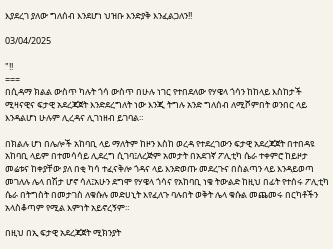እያደረገ ያለው ግለሰብ እንደሆነ ህዝቡ እንድያቅ እንፈልጋለን!!

03/04/2025

"!!
===
በሲዳማ ክልል ውስጥ ካሉት ጎሳ ውስጥ በሁሉ ነገር የተበደለው የሃዌላ ጎሳን ከከላይ እስከታች ሚዛናዊና ፍታዊ አደረጃጀት እንድደረግለት ነው እንጂ ትግሉ አንድ ግለሰብ ለሚሾምበት ወንበር ላይ እንዳልሆነ ሁሉም ሊረዳና ሊገነዘብ ይገባል።

በክልሉ ሆነ በሌሎች አከባቢ ላይ ማለትም ከዞን እስከ ወረዳ የተደረገውን ፍታዊ አደረጃጀት በተበዳዩ አከባቢ ላይም በተመሳሳይ ሊደረግ ሲገባ፤ለረጅም አመታት በአደገኛ ፖሊቲካ ሴራ ተቀምሮ ከይዞታ መሬቱና ከቀያቸው ያለ በቂ ካሳ ተፈናቅሎ ጎዳና ላይ እንድወጡ መደረጉና በስልጣን ላይ እንዳይወጣ መገለሉ ሌላ በሽታ ሆኖ ሳለ፤አሁን ደግሞ የሃዌላ ጎሳና የአከባቢ ነቄ ትውልድ ከዚህ በፊት የተሰሩ ፖሊቲካ ሴራ በትግስት በመታገስ ለቁሱሉ መድሀኒት እየፈለጉ ባሉበት ወቅት ሌላ ቁሱል መጨመሩ በርካቶችን አላስቆጣም የሚል እምነት አይኖረኝም።

በዚህ በኢ ፍታዊ አደረጃጀት ሚክንያት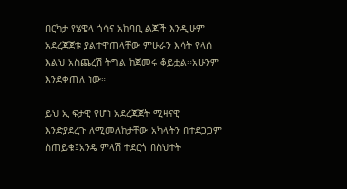በርካታ የሄዌላ ጎሳና አከባቢ ልጆች እንዲሁም አደረጃጀቱ ያልተዋጠላቸው ምሁራን እሳት የላሰ እልህ አስጨረሽ ትግል ከጀመሩ ቆይቷል።አሁንም እንደቀጠለ ነው።

ይህ ኢ ፍታዊ የሆነ አደረጃጀት ሚዛናዊ እንድያደረጉ ለሚመለከታቸው አካላትን በተደጋጋም ስጠይቁ፤አንዴ ምላሽ ተደርጎ በስህተት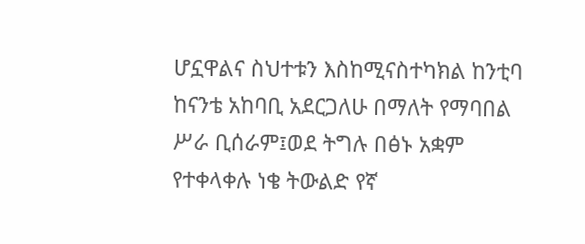ሆኗዋልና ስህተቱን እስከሚናስተካክል ከንቲባ ከናንቴ አከባቢ አደርጋለሁ በማለት የማባበል ሥራ ቢሰራም፤ወደ ትግሉ በፅኑ አቋም የተቀላቀሉ ነቄ ትውልድ የኛ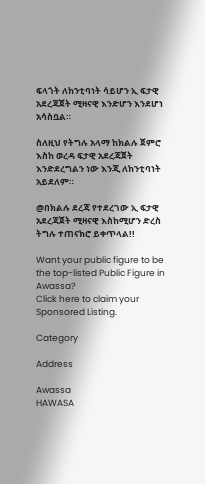ፍላጎት ለከንቲባነት ሳይሆን ኢ ፍታዊ አደረጃጀት ሚዛናዊ እንድሆን እንደሆነ አሳስቧል።

ስለዚህ የትግሉ አላማ ከክልሉ ጀምሮ እስከ ወረዳ ፍታዊ አደረጃጀት እንድደረግልን ነው እንጂ ለከንቲባነት አይደለም።

@በክልሉ ደረጃ የተደረገው ኢ ፍታዊ አደረጃጀት ሚዛናዊ እስከሚሆን ድረስ ትግሉ ተጠናክሮ ይቀጥላል!!

Want your public figure to be the top-listed Public Figure in Awassa?
Click here to claim your Sponsored Listing.

Category

Address

Awassa
HAWASA